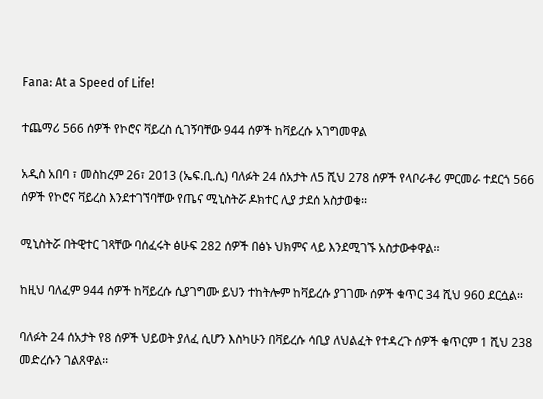Fana: At a Speed of Life!

ተጨማሪ 566 ሰዎች የኮሮና ቫይረስ ሲገኝባቸው 944 ሰዎች ከቫይረሱ አገግመዋል

አዲስ አበባ ፣ መስከረም 26፣ 2013 (ኤፍ.ቢ.ሲ) ባለፉት 24 ሰአታት ለ5 ሺህ 278 ሰዎች የላቦራቶሪ ምርመራ ተደርጎ 566 ሰዎች የኮሮና ቫይረስ እንደተገኘባቸው የጤና ሚኒስትሯ ዶክተር ሊያ ታደሰ አስታወቁ፡፡

ሚኒስትሯ በትዊተር ገጻቸው ባሰፈሩት ፅሁፍ 282 ሰዎች በፅኑ ህክምና ላይ እንደሚገኙ አስታውቀዋል፡፡

ከዚህ ባለፈም 944 ሰዎች ከቫይረሱ ሲያገግሙ ይህን ተከትሎም ከቫይረሱ ያገገሙ ሰዎች ቁጥር 34 ሺህ 960 ደርሷል፡፡

ባለፉት 24 ሰአታት የ8 ሰዎች ህይወት ያለፈ ሲሆን እስካሁን በቫይረሱ ሳቢያ ለህልፈት የተዳረጉ ሰዎች ቁጥርም 1 ሺህ 238 መድረሱን ገልጸዋል፡፡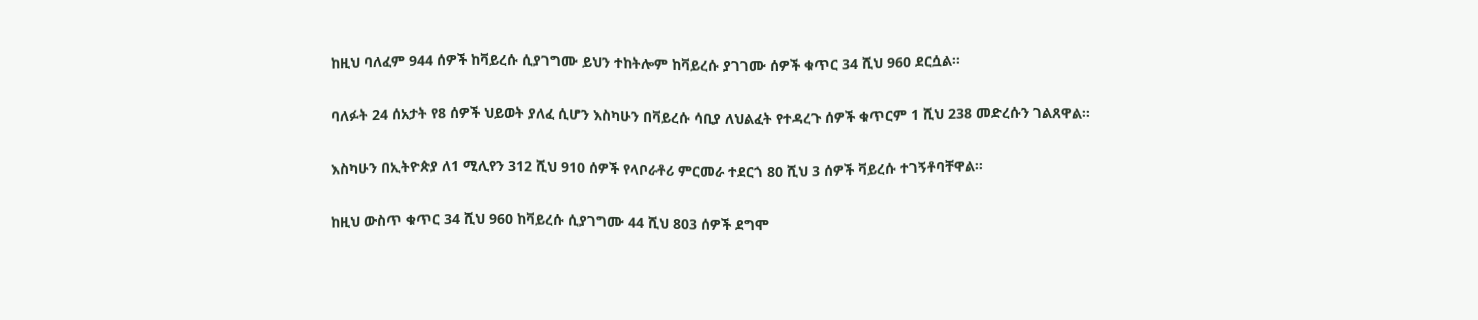ከዚህ ባለፈም 944 ሰዎች ከቫይረሱ ሲያገግሙ ይህን ተከትሎም ከቫይረሱ ያገገሙ ሰዎች ቁጥር 34 ሺህ 960 ደርሷል፡፡

ባለፉት 24 ሰአታት የ8 ሰዎች ህይወት ያለፈ ሲሆን እስካሁን በቫይረሱ ሳቢያ ለህልፈት የተዳረጉ ሰዎች ቁጥርም 1 ሺህ 238 መድረሱን ገልጸዋል፡፡

እስካሁን በኢትዮጵያ ለ1 ሚሊየን 312 ሺህ 910 ሰዎች የላቦራቶሪ ምርመራ ተደርጎ 80 ሺህ 3 ሰዎች ቫይረሱ ተገኝቶባቸዋል፡፡

ከዚህ ውስጥ ቁጥር 34 ሺህ 960 ከቫይረሱ ሲያገግሙ 44 ሺህ 803 ሰዎች ደግሞ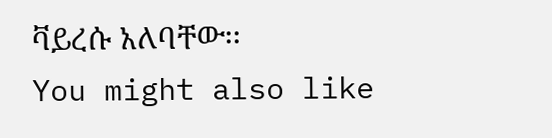ቫይረሱ አለባቸው፡፡
You might also like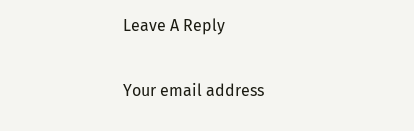Leave A Reply

Your email address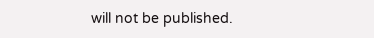will not be published.